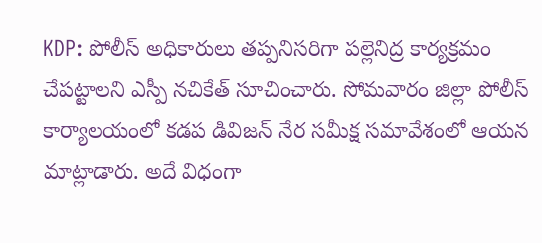KDP: పోలీస్ అధికారులు తప్పనిసరిగా పల్లెనిద్ర కార్యక్రమం చేపట్టాలని ఎస్పీ నచికేత్ సూచించారు. సోమవారం జిల్లా పోలీస్ కార్యాలయంలో కడప డివిజన్ నేర సమీక్ష సమావేశంలో ఆయన మాట్లాడారు. అదే విధంగా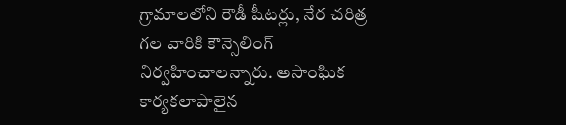గ్రామాలలోని రౌడీ షీటర్లు, నేర చరిత్ర గల వారికి కౌన్సెలింగ్ నిర్వహించాలన్నారు. అసాంఘిక కార్యకలాపాలైన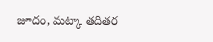జూదం, మట్కా తదితర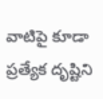వాటిపై కూడా ప్రత్యేక దృష్టిని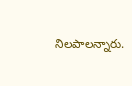నిలపాలన్నారు.